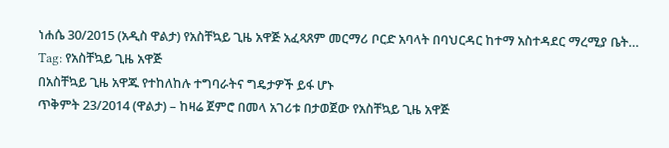ነሐሴ 30/2015 (አዲስ ዋልታ) የአስቸኳይ ጊዜ አዋጅ አፈጻጸም መርማሪ ቦርድ አባላት በባህርዳር ከተማ አስተዳደር ማረሚያ ቤት…
Tag: የአስቸኳይ ጊዜ አዋጅ
በአስቸኳይ ጊዜ አዋጁ የተከለከሉ ተግባራትና ግዴታዎች ይፋ ሆኑ
ጥቅምት 23/2014 (ዋልታ) – ከዛሬ ጀምሮ በመላ አገሪቱ በታወጀው የአስቸኳይ ጊዜ አዋጅ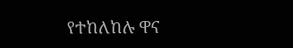የተከለከሉ ዋና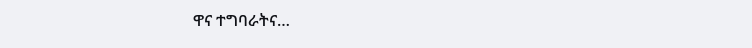ዋና ተግባራትና…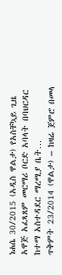ነሐሴ 30/2015 (አዲስ ዋልታ) የአስቸኳይ ጊዜ አዋጅ አፈጻጸም መርማሪ ቦርድ አባላት በባህርዳር ከተማ አስተዳደር ማረሚያ ቤት…
ጥቅምት 23/2014 (ዋልታ) – ከዛሬ ጀምሮ በመላ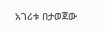አገሪቱ በታወጀው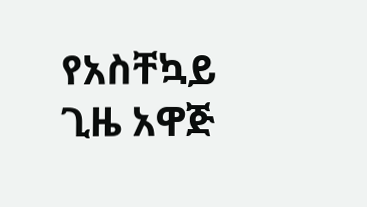የአስቸኳይ ጊዜ አዋጅ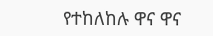የተከለከሉ ዋና ዋና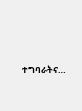ተግባራትና…